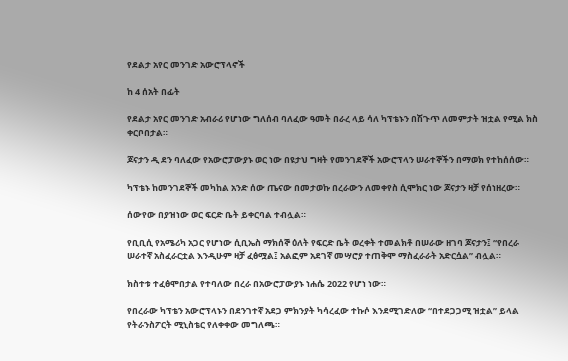የደልታ አየር መንገድ አውሮፕላኖች

ከ 4 ሰአት በፊት

የደልታ አየር መንገድ አብራሪ የሆነው ግለሰብ ባለፈው ዓመት በራረ ላይ ሳለ ካፕቴኑን በሽጉጥ ለመምታት ዝቷል የሚል ክስ ቀርቦበታል።

ጆናታን ዲ ደን ባለፈው የአውሮፓውያኑ ወር ነው በዩታህ ግዛት የመንገደኞች አውሮፕላን ሠራተኞችን በማወክ የተከሰሰው።

ካፕቴኑ ከመንገደኞች መካከል አንድ ሰው ጤናው በመታወኩ በረራውን ለመቀየስ ሲሞክር ነው ጆናታን ዛቻ የሰነዘረው።

ሰውየው በያዝነው ወር ፍርድ ቤት ይቀርባል ተብሏል።

የቢቢሲ የአሜሪካ አጋር የሆነው ሲቢኤስ ማክሰኞ ዕለት የፍርድ ቤት ወረቀት ተመልክቶ በሠራው ዘገባ ጆናታን፤ “የበረራ ሠራተኛ አስፈራርቷል እንዲሁም ዛቻ ፈፅሟል፤ አልፎም አደገኛ መሣሮያ ተጠቅሞ ማስፈራራት አድርሷል” ብሏል።

ክስተቱ ተፈፅሞበታል የተባለው በረራ በአውሮፓውያኑ ነሐሴ 2022 የሆነ ነው።

የበረራው ካፕቴን አውሮፕላኑን በደንገተኛ አደጋ ምክንያት ካሳረፈው ተኩሶ እንደሚገድለው “በተደጋጋሚ ዝቷል” ይላል የትራንስፖርት ሚኒስቴር የለቀቀው መግለጫ።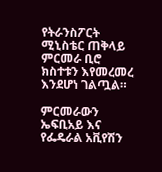የትራንስፖርት ሚኒስቴር ጠቅላይ ምርመራ ቢሮ ክስተቱን እየመረመረ እንደሆነ ገልጧል።

ምርመራውን ኤፍቢአይ እና የፌዴራል አቪየሽን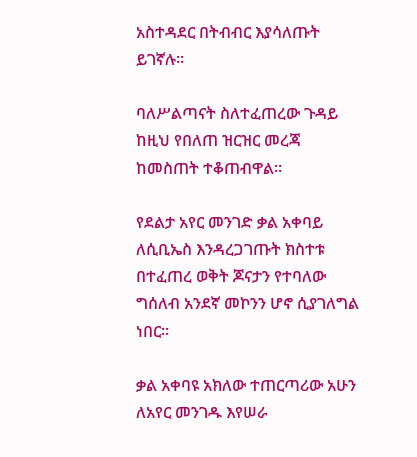አስተዳደር በትብብር እያሳለጡት ይገኛሉ።

ባለሥልጣናት ስለተፈጠረው ጉዳይ ከዚህ የበለጠ ዝርዝር መረጃ ከመስጠት ተቆጠብዋል።

የደልታ አየር መንገድ ቃል አቀባይ ለሲቢኤስ እንዳረጋገጡት ክስተቱ በተፈጠረ ወቅት ጆናታን የተባለው ግሰለብ አንደኛ መኮንን ሆኖ ሲያገለግል ነበር።

ቃል አቀባዩ አክለው ተጠርጣሪው አሁን ለአየር መንገዱ እየሠራ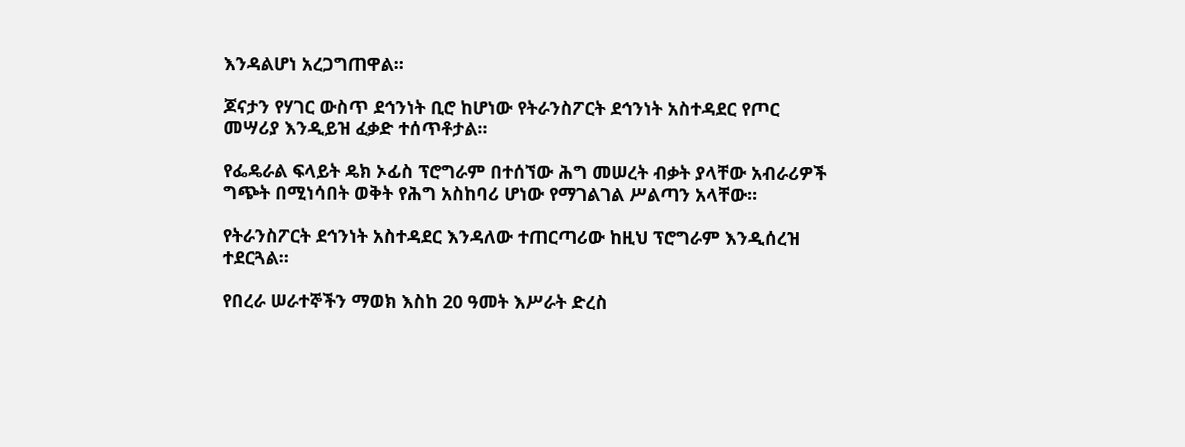እንዳልሆነ አረጋግጠዋል።

ጆናታን የሃገር ውስጥ ደኅንነት ቢሮ ከሆነው የትራንስፖርት ደኅንነት አስተዳደር የጦር መሣሪያ እንዲይዝ ፈቃድ ተሰጥቶታል።

የፌዴራል ፍላይት ዴክ ኦፊስ ፕሮግራም በተሰኘው ሕግ መሠረት ብቃት ያላቸው አብራሪዎች ግጭት በሚነሳበት ወቅት የሕግ አስከባሪ ሆነው የማገልገል ሥልጣን አላቸው።

የትራንስፖርት ደኅንነት አስተዳደር እንዳለው ተጠርጣሪው ከዚህ ፕሮግራም እንዲሰረዝ ተደርጓል።

የበረራ ሠራተኞችን ማወክ እስከ 20 ዓመት እሥራት ድረስ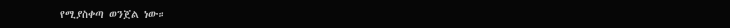የሚያስቀጣ ወንጀል ነው።